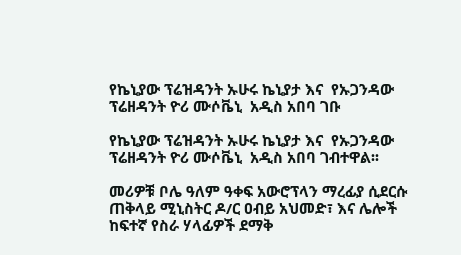የኬኒያው ፕሬዝዳንት ኡሁሩ ኬኒያታ እና  የኡጋንዳው ፕሬዘዳንት ዮሪ ሙሶቬኒ  አዲስ አበባ ገቡ

የኬኒያው ፕሬዝዳንት ኡሁሩ ኬኒያታ እና  የኡጋንዳው ፕሬዘዳንት ዮሪ ሙሶቬኒ  አዲስ አበባ ገብተዋል፡፡

መሪዎቹ ቦሌ ዓለም ዓቀፍ አውሮፕላን ማረፊያ ሲደርሱ ጠቅላይ ሚኒስትር ዶ/ር ዐብይ አህመድ፣ እና ሌሎች ከፍተኛ የስራ ሃላፊዎች ደማቅ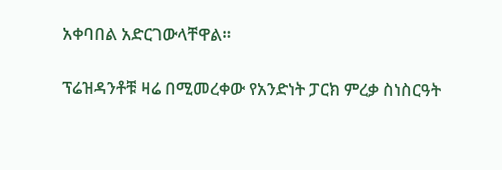አቀባበል አድርገውላቸዋል።

ፕሬዝዳንቶቹ ዛሬ በሚመረቀው የአንድነት ፓርክ ምረቃ ስነስርዓት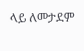ላይ ለመታደም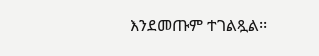እንደመጡም ተገልጿል፡፡